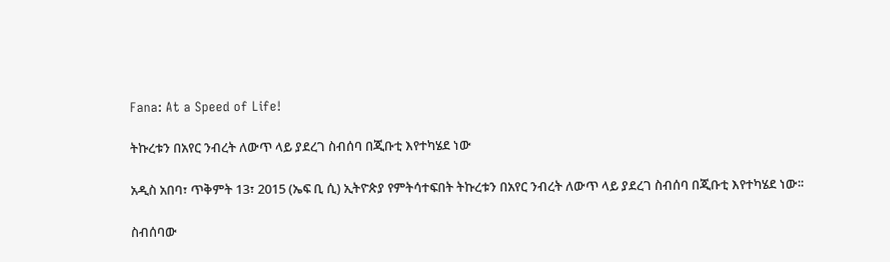Fana: At a Speed of Life!

ትኩረቱን በአየር ንብረት ለውጥ ላይ ያደረገ ስብሰባ በጂቡቲ እየተካሄደ ነው

አዲስ አበባ፣ ጥቅምት 13፣ 2015 (ኤፍ ቢ ሲ) ኢትዮጵያ የምትሳተፍበት ትኩረቱን በአየር ንብረት ለውጥ ላይ ያደረገ ስብሰባ በጂቡቲ እየተካሄደ ነው፡፡

ስብሰባው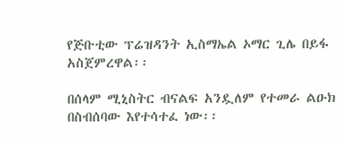የጅቡቲው ፕሬዝዳንት ኢስማኤል ኦማር ጊሌ በይፋ አስጀምረዋል፡፡

በሰላም ሚኒስትር ብናልፍ አንዷለም የተመራ ልዑክ በስብሰባው እየተሳተፈ ነው፡፡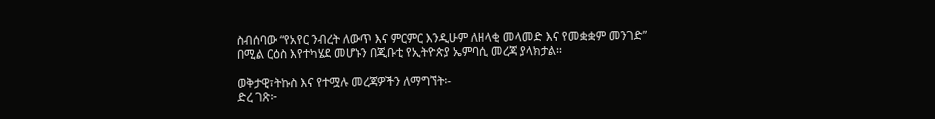ስብሰባው “የአየር ንብረት ለውጥ እና ምርምር እንዲሁም ለዘላቂ መላመድ እና የመቋቋም መንገድ” በሚል ርዕስ እየተካሄደ መሆኑን በጂቡቲ የኢትዮጵያ ኤምባሲ መረጃ ያላክታል፡፡

ወቅታዊ፣ትኩስ እና የተሟሉ መረጃዎችን ለማግኘት፡-
ድረ ገጽ፦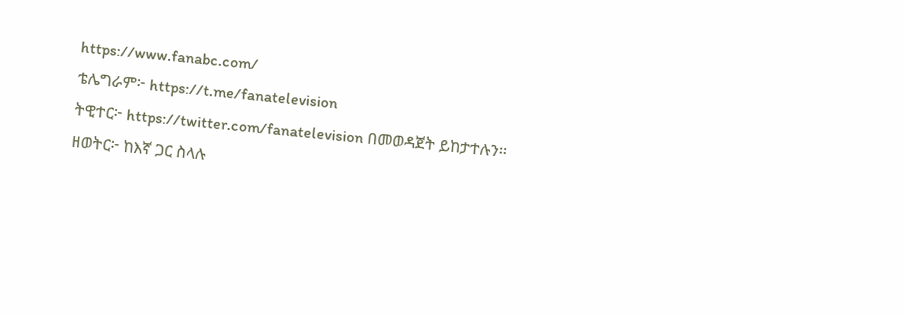https://www.fanabc.com/
ቴሌግራም፦ https://t.me/fanatelevision
ትዊተር፦ https://twitter.com/fanatelevision በመወዳጀት ይከታተሉን፡፡
ዘወትር፦ ከእኛ ጋር ስላሉ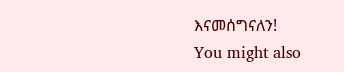እናመሰግናለን!
You might also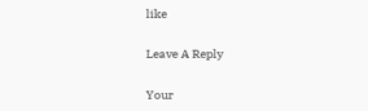like

Leave A Reply

Your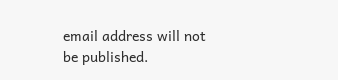email address will not be published.